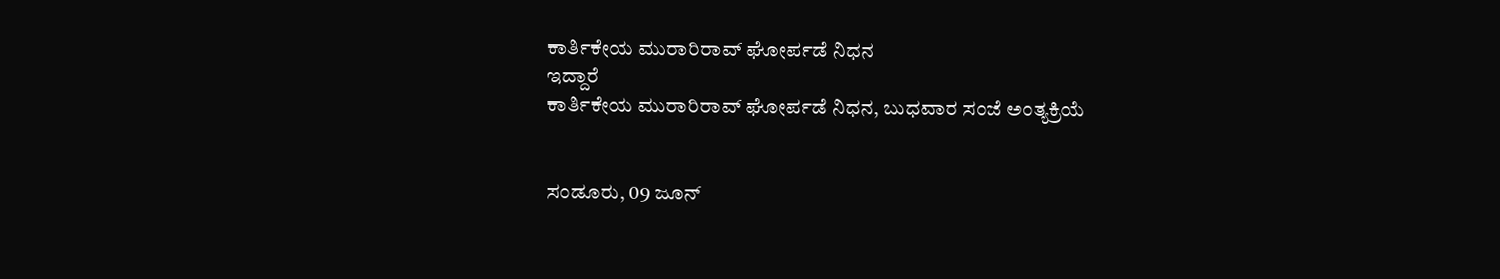ಕಾರ್ತಿಕೇಯ ಮುರಾರಿರಾವ್ ಘೋರ್ಪಡೆ ನಿಧನ
ಇದ್ದಾರೆ
ಕಾರ್ತಿಕೇಯ ಮುರಾರಿರಾವ್ ಘೋರ್ಪಡೆ ನಿಧನ, ಬುಧವಾರ ಸಂಜೆ ಅಂತ್ಯಕ್ರಿಯೆ


ಸಂಡೂರು, 09 ಜೂನ್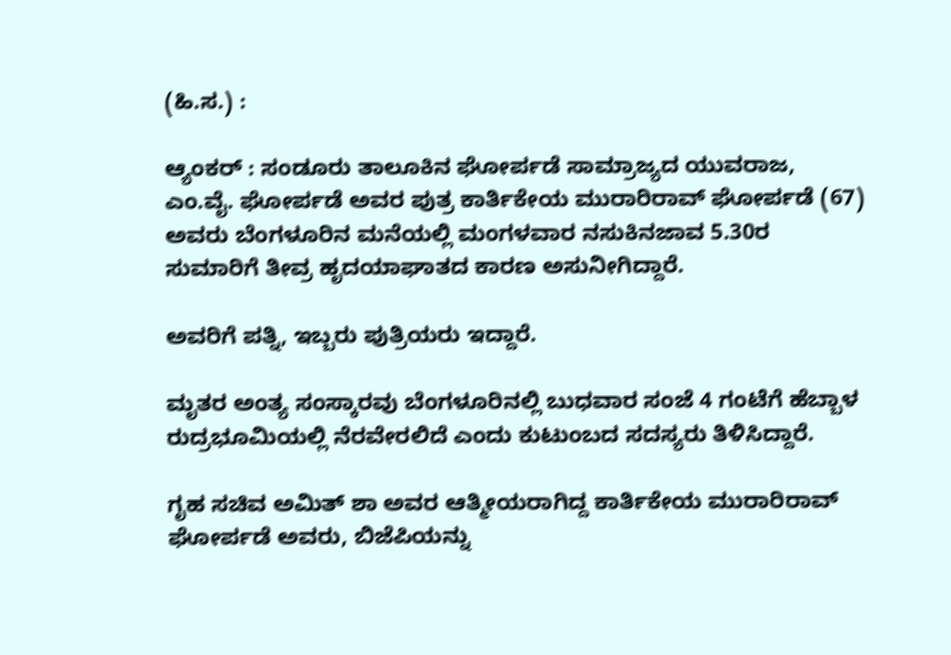(ಹಿ.ಸ.) :

ಆ್ಯಂಕರ್ : ಸಂಡೂರು ತಾಲೂಕಿನ ಘೋರ್ಪಡೆ ಸಾಮ್ರಾಜ್ಯದ ಯುವರಾಜ, ಎಂ.ವೈ. ಘೋರ್ಪಡೆ ಅವರ ಪುತ್ರ ಕಾರ್ತಿಕೇಯ ಮುರಾರಿರಾವ್ ಘೋರ್ಪಡೆ (67) ಅವರು ಬೆಂಗಳೂರಿನ ಮನೆಯಲ್ಲಿ ಮಂಗಳವಾರ ನಸುಕಿನಜಾವ 5.30ರ ಸುಮಾರಿಗೆ ತೀವ್ರ ಹೃದಯಾಘಾತದ ಕಾರಣ ಅಸುನೀಗಿದ್ದಾರೆ.

ಅವರಿಗೆ ಪತ್ನಿ, ಇಬ್ಬರು ಪುತ್ರಿಯರು ಇದ್ದಾರೆ.

ಮೃತರ ಅಂತ್ಯ ಸಂಸ್ಕಾರವು ಬೆಂಗಳೂರಿನಲ್ಲಿ ಬುಧವಾರ ಸಂಜೆ 4 ಗಂಟೆಗೆ ಹೆಬ್ಬಾಳ ರುದ್ರಭೂಮಿಯಲ್ಲಿ ನೆರವೇರಲಿದೆ ಎಂದು ಕುಟುಂಬದ ಸದಸ್ಯರು ತಿಳಿಸಿದ್ದಾರೆ.

ಗೃಹ ಸಚಿವ ಅಮಿತ್ ಶಾ ಅವರ ಆತ್ಮೀಯರಾಗಿದ್ದ ಕಾರ್ತಿಕೇಯ ಮುರಾರಿರಾವ್ ಘೋರ್ಪಡೆ ಅವರು, ಬಿಜೆಪಿಯನ್ನು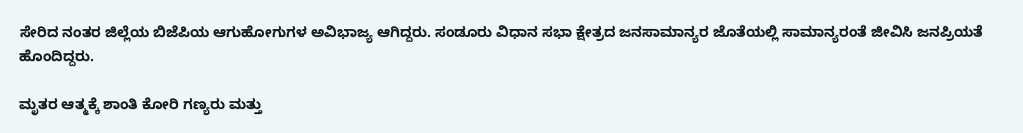ಸೇರಿದ ನಂತರ ಜಿಲ್ಲೆಯ ಬಿಜೆಪಿಯ ಆಗುಹೋಗುಗಳ ಅವಿಭಾಜ್ಯ ಆಗಿದ್ದರು. ಸಂಡೂರು ವಿಧಾನ ಸಭಾ ಕ್ಷೇತ್ರದ ಜನಸಾಮಾನ್ಯರ ಜೊತೆಯಲ್ಲಿ ಸಾಮಾನ್ಯರಂತೆ ಜೀವಿಸಿ ಜನಪ್ರಿಯತೆ ಹೊಂದಿದ್ದರು.

ಮೃತರ ಆತ್ಮಕ್ಕೆ ಶಾಂತಿ ಕೋರಿ ಗಣ್ಯರು ಮತ್ತು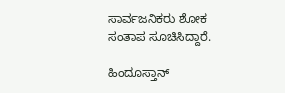ಸಾರ್ವಜನಿಕರು ಶೋಕ ಸಂತಾಪ ಸೂಚಿಸಿದ್ದಾರೆ.

ಹಿಂದೂಸ್ತಾನ್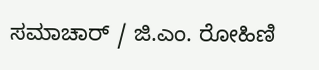ಸಮಾಚಾರ್ / ಜಿ.ಎಂ. ರೋಹಿಣಿ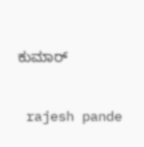ಕುಮಾರ್


 rajesh pande